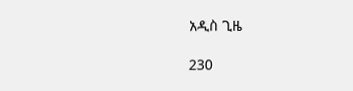አዲስ ጊዜ

230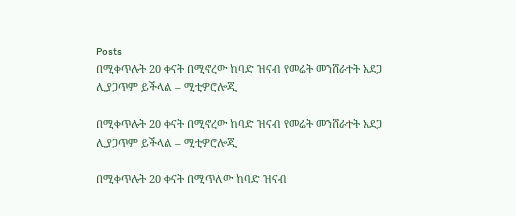Posts
በሚቀጥሉት 20 ቀናት በሚኖረው ከባድ ዝናብ የመሬት መንሸራተት አደጋ ሊያጋጥም ይችላል – ሚቲዎሮሎጂ

በሚቀጥሉት 20 ቀናት በሚኖረው ከባድ ዝናብ የመሬት መንሸራተት አደጋ ሊያጋጥም ይችላል – ሚቲዎሮሎጂ

በሚቀጥሉት 20 ቀናት በሚጥለው ከባድ ዝናብ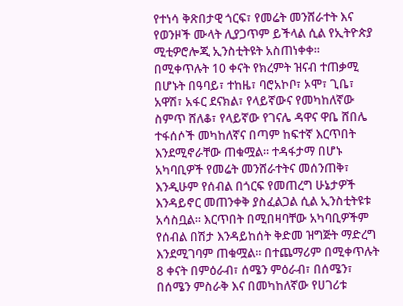የተነሳ ቅጽበታዊ ጎርፍ፣ የመሬት መንሸራተት እና የወንዞች ሙላት ሊያጋጥም ይችላል ሲል የኢትዮጵያ ሚቲዎሮሎጂ ኢንስቲትዩት አስጠነቀቀ። በሚቀጥሉት 10 ቀናት የክረምት ዝናብ ተጠቃሚ በሆኑት በዓባይ፣ ተከዜ፣ ባሮአኮቦ፣ ኦሞ፣ ጊቤ፣ አዋሽ፣ አፋር ደናክል፣ የላይኛውና የመካከለኛው ስምጥ ሸለቆ፣ የላይኛው የገናሌ ዳዋና ዋቤ ሸበሌ ተፋሰሶች መካከለኛና በጣም ከፍተኛ እርጥበት እንደሚኖራቸው ጠቁሟል። ተዳፋታማ በሆኑ አካባቢዎች የመሬት መንሸራተትና መሰንጠቅ፣ እንዲሁም የሰብል በጎርፍ የመጠረግ ሁኔታዎች እንዳይኖር መጠንቀቅ ያስፈልጋል ሲል ኢንስቲትዩቱ አሳስቧል። እርጥበት በሚበዛባቸው አካባቢዎችም የሰብል በሽታ እንዳይከሰት ቅድመ ዝግጅት ማድረግ እንደሚገባም ጠቁሟል። በተጨማሪም በሚቀጥሉት 8 ቀናት በምዕራብ፣ ሰሜን ምዕራብ፣ በሰሜን፣ በሰሜን ምስራቅ እና በመካከለኛው የሀገሪቱ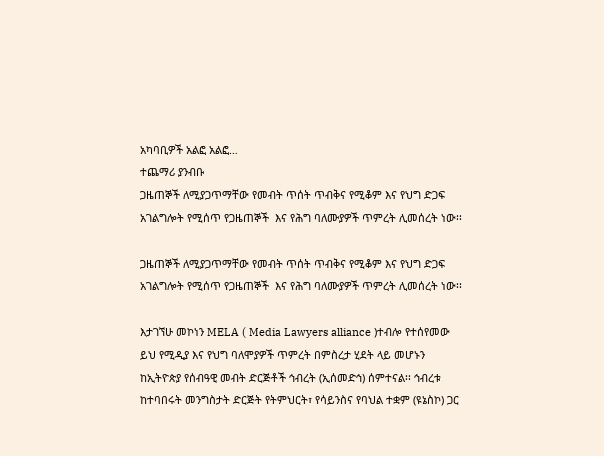አካባቢዎች አልፎ አልፎ…
ተጨማሪ ያንብቡ
ጋዜጠኞች ለሚያጋጥማቸው የመብት ጥሰት ጥብቅና የሚቆም እና የህግ ድጋፍ አገልግሎት የሚሰጥ የጋዜጠኞች  እና የሕግ ባለሙያዎች ጥምረት ሊመሰረት ነው፡፡

ጋዜጠኞች ለሚያጋጥማቸው የመብት ጥሰት ጥብቅና የሚቆም እና የህግ ድጋፍ አገልግሎት የሚሰጥ የጋዜጠኞች  እና የሕግ ባለሙያዎች ጥምረት ሊመሰረት ነው፡፡

እታገኘሁ መኮነን MELA ( Media Lawyers alliance )ተብሎ የተሰየመው ይህ የሚዲያ እና የህግ ባለሞያዎች ጥምረት በምስረታ ሂደት ላይ መሆኑን ከኢትዮጵያ የሰብዓዊ መብት ድርጅቶች ኅብረት (ኢሰመድኅ) ሰምተናል፡፡ ኅብረቱ ከተባበሩት መንግስታት ድርጅት የትምህርት፣ የሳይንስና የባህል ተቋም (ዩኔስኮ) ጋር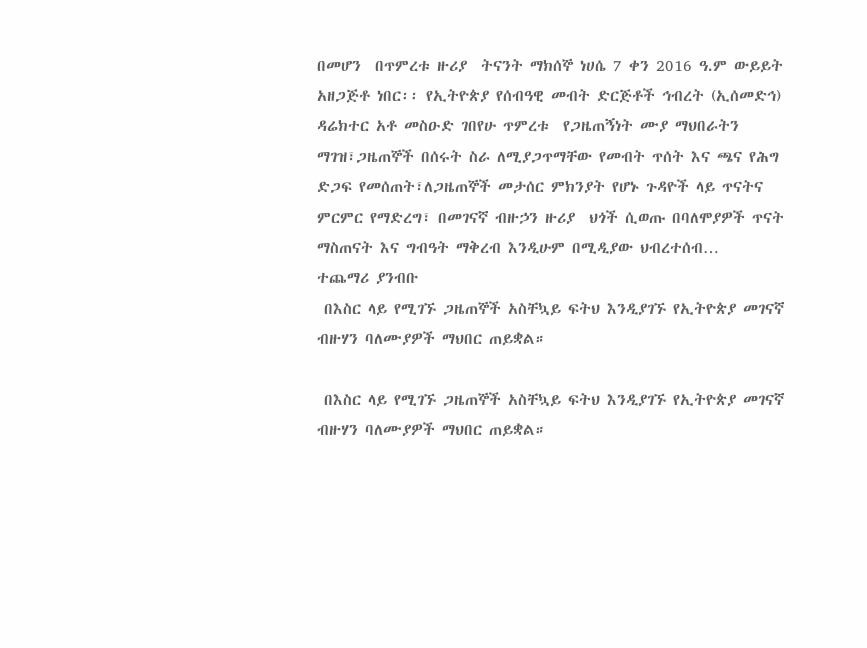በመሆን  በጥምረቱ ዙሪያ  ትናንት ማክሰኞ ነሀሴ 7 ቀን 2016 ዓ.ም ውይይት አዘጋጅቶ ነበር፡፡ የኢትዮጵያ የሰብዓዊ መብት ድርጅቶች ኅብረት (ኢሰመድኅ)  ዳሬክተር አቶ መስዑድ ገበየሁ ጥምረቱ  የጋዜጠኝነት ሙያ ማህበራትን ማገዝ፣ጋዜጠኞች በሰሩት ስራ ለሚያጋጥማቸው የመብት ጥሰት እና ጫና የሕግ ድጋፍ የመሰጠት፣ለጋዜጠኞች መታሰር ምክንያት የሆኑ ጉዳዮች ላይ ጥናትና ምርምር የማድረግ፣ በመገናኛ ብዙኃን ዙሪያ  ህጎች ሲወጡ በባለሞያዎች ጥናት ማስጠናት እና ግብዓት ማቅረብ እንዲሁም በሚዲያው ህብረተሰብ…
ተጨማሪ ያንብቡ
 በእስር ላይ የሚገኙ ጋዜጠኞች አስቸኳይ ፍትህ እንዲያገኙ የኢትዮጵያ መገናኛ ብዙሃን ባለሙያዎች ማህበር ጠይቋል።

 በእስር ላይ የሚገኙ ጋዜጠኞች አስቸኳይ ፍትህ እንዲያገኙ የኢትዮጵያ መገናኛ ብዙሃን ባለሙያዎች ማህበር ጠይቋል።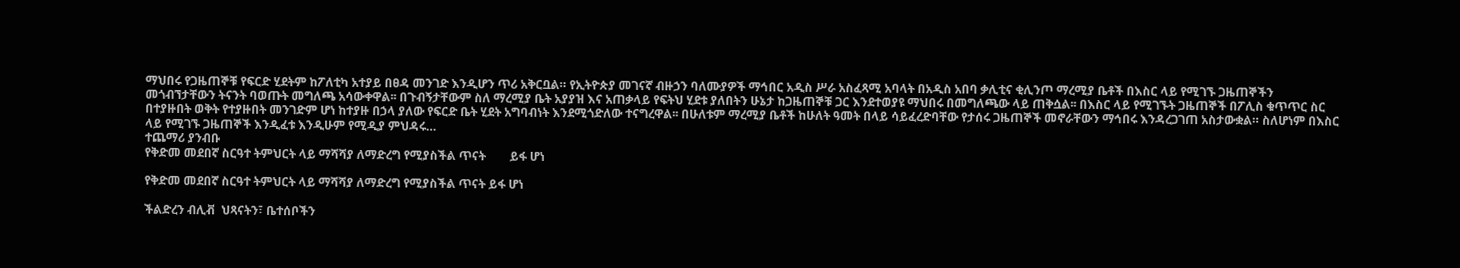ማህበሩ የጋዜጠኞቹ የፍርድ ሂደትም ከፖለቲካ አተያይ በፀዳ መንገድ እንዲሆን ጥሪ አቅርቧል። የኢትዮጵያ መገናኛ ብዙኃን ባለሙያዎች ማኅበር አዲስ ሥራ አስፈጻሚ አባላት በአዲስ አበባ ቃሊቲና ቂሊንጦ ማረሚያ ቤቶች በእስር ላይ የሚገኙ ጋዜጠኞችን መጎብኘታቸውን ትናንት ባወጡት መግለጫ አሳውቀዋል፡፡ በጉብኝታቸውም ስለ ማረሚያ ቤት አያያዝ እና አጠቃላይ የፍትህ ሂደቱ ያለበትን ሁኔታ ከጋዜጠኞቹ ጋር እንደተወያዩ ማህበሩ በመግለጫው ላይ ጠቅሷል፡፡ በእስር ላይ የሚገኙት ጋዜጠኞች በፖሊስ ቁጥጥር ስር በተያዙበት ወቅት የተያዙበት መንገድም ሆነ ከተያዙ በኃላ ያለው የፍርድ ቤት ሂደት አግባብነት እንደሚጎድለው ተናግረዋል፡፡ በሁለቱም ማረሚያ ቤቶች ከሁለት ዓመት በላይ ሳይፈረድባቸው የታሰሩ ጋዜጠኞች መኖራቸውን ማኅበሩ እንዳረጋገጠ አስታውቋል። ስለሆነም በእስር ላይ የሚገኙ ጋዜጠኞች እንዲፈቱ እንዲሁም የሚዲያ ምህዳሩ…
ተጨማሪ ያንብቡ
የቅድመ መደበኛ ስርዓተ ትምህርት ላይ ማሻሻያ ለማድረግ የሚያስችል ጥናት        ይፋ ሆነ

የቅድመ መደበኛ ስርዓተ ትምህርት ላይ ማሻሻያ ለማድረግ የሚያስችል ጥናት ይፋ ሆነ

ችልድረን ብሊቭ  ህጻናትን፣ ቤተሰቦችን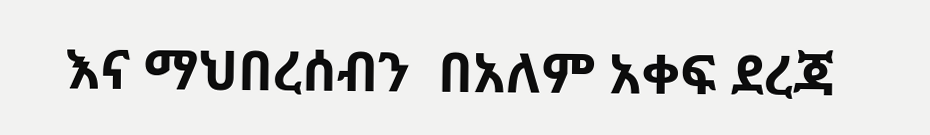እና ማህበረሰብን  በአለም አቀፍ ደረጃ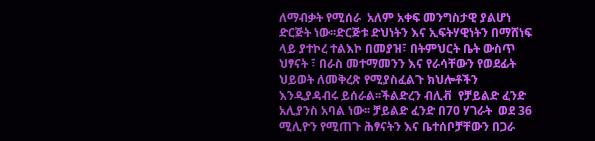ለማብቃት የሚሰራ  አለም አቀፍ መንግስታዊ ያልሆነ ድርጅት ነው፡፡ድርጅቱ ድህነትን እና ኢፍትሃዊነትን በማሸነፍ ላይ ያተኮረ ተልእኮ በመያዝ፣ በትምህርት ቤት ውስጥ  ህፃናት ፣ በራስ መተማመንን እና የራሳቸውን የወደፊት ህይወት ለመቅረጽ የሚያስፈልጉ ክህሎቶችን እንዲያዳብሩ ይሰራል፡፡ችልድረን ብሊቭ  የቻይልድ ፈንድ አሊያንስ አባል ነው፡፡ ቻይልድ ፈንድ በ70 ሃገራት  ወደ 36 ሚሊዮን የሚጠጉ ሕፃናትን እና ቤተሰቦቻቸውን በጋራ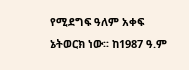የሚደግፍ ዓለም አቀፍ ኔትወርክ ነው፡፡ ከ1987 ዓ.ም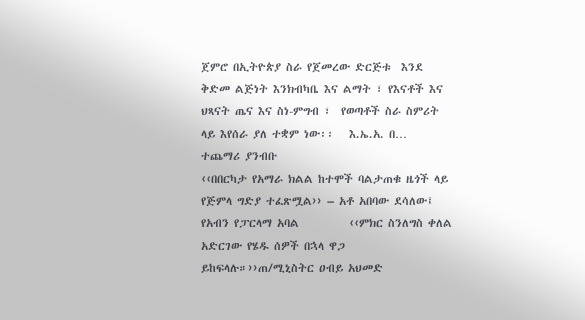ጀምሮ በኢትዮጵያ ስራ የጀመረው ድርጅቱ  እንደ ቅድመ ልጅነት እንክብካቤ እና ልማት ፣ የእናቶች እና ህጻናት ጤና እና ስነ-ምግብ ፣  የወጣቶች ስራ ስምሪት ላይ እየሰራ ያለ ተቋም ነው፡፡   እ.ኤ.አ. በ…
ተጨማሪ ያንብቡ
‹‹በበርካታ የአማራ ክልል ከተሞች ባልታጠቁ ዜጎች ላይ የጅምላ ግድያ ተፈጽሟል›› – አቶ አበባው ደሳለው፤ የአብን የፓርላማ አባል          ‹‹ምክር ስንለግስ ቀለል አድርገው የሄዱ ሰዎች በኋላ ዋጋ ይከፍላሉ።››ጠ/ሚኒስትር ዐብይ አህመድ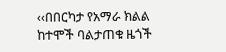‹‹በበርካታ የአማራ ክልል ከተሞች ባልታጠቁ ዜጎች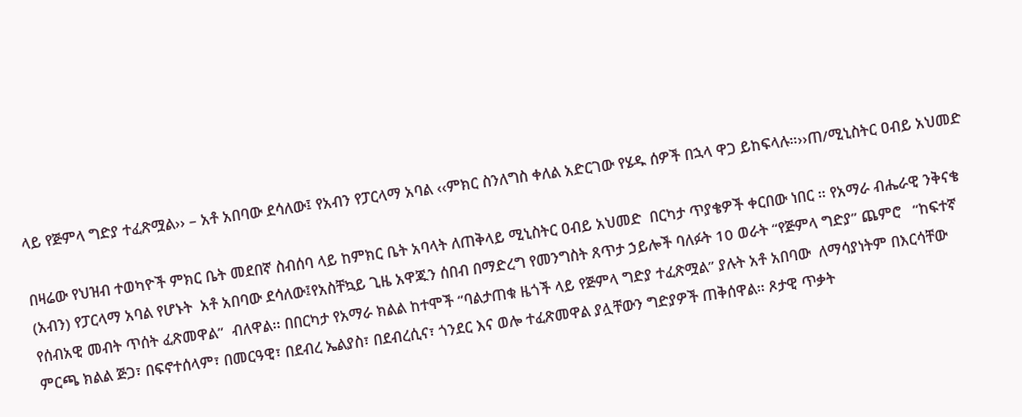ላይ የጅምላ ግድያ ተፈጽሟል›› – አቶ አበባው ደሳለው፤ የአብን የፓርላማ አባል ‹‹ምክር ስንለግስ ቀለል አድርገው የሄዱ ሰዎች በኋላ ዋጋ ይከፍላሉ።››ጠ/ሚኒስትር ዐብይ አህመድ

በዛሬው የህዝብ ተወካዮች ምክር ቤት መደበኛ ስብሰባ ላይ ከምክር ቤት አባላት ለጠቅላይ ሚኒስትር ዐብይ አህመድ  በርካታ ጥያቄዎች ቀርበው ነበር ። የአማራ ብሔራዊ ንቅናቄ (አብን) የፓርላማ አባል የሆኑት  አቶ አበባው ደሳለው፤የአስቸኳይ ጊዜ አዋጁን ሰበብ በማድረግ የመንግስት ጸጥታ ኃይሎች ባለፉት 10 ወራት “የጅምላ ግድያ” ጨምሮ   “ከፍተኛ የሰብአዊ መብት ጥሰት ፈጽመዋል”  ብለዋል፡፡ በበርካታ የአማራ ክልል ከተሞች “ባልታጠቁ ዜጎች ላይ የጅምላ ግድያ ተፈጽሟል” ያሉት አቶ አበባው  ለማሳያነትም በእርሳቸው ምርጫ ክልል ጅጋ፣ በፍኖተሰላም፣ በመርዓዊ፣ በደብረ ኤልያስ፣ በደብረሲና፣ ጎንደር እና ወሎ ተፈጽመዋል ያሏቸውን ግድያዎች ጠቅሰዋል። ጾታዊ ጥቃት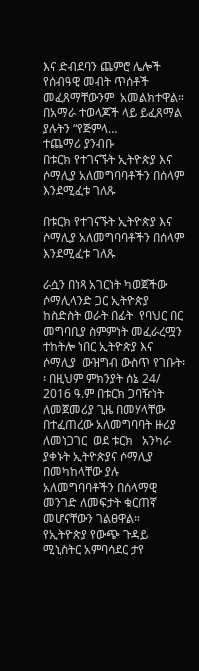እና ድብደባን ጨምሮ ሌሎች የሰብዓዊ መብት ጥሰቶች መፈጸማቸውንም  አመልክተዋል። በአማራ ተወላጆች ላይ ይፈጸማል ያሉትን “የጅምላ…
ተጨማሪ ያንብቡ
በቱርክ የተገናኙት ኢትዮጵያ እና ሶማሊያ አለመግባባቶችን በሰላም እንደሚፈቱ ገለጹ

በቱርክ የተገናኙት ኢትዮጵያ እና ሶማሊያ አለመግባባቶችን በሰላም እንደሚፈቱ ገለጹ

ራሷን በነጻ አገርነት ካወጀችው ሶማሊላንድ ጋር ኢትዮጵያ  ከስድስት ወራት በፊት  የባህር በር መግባቢያ ስምምነት መፈራረሟን ተከትሎ ነበር ኢትዮጵያ እና ሶማሊያ  ውዝግብ ውስጥ የገቡት፡፡ በዚህም ምክንያት ሰኔ 24/ 2016 ዓ.ም በቱርክ ጋባዥነት ለመጀመሪያ ጊዜ በመሃላቸው በተፈጠረው አለመግባባት ዙሪያ ለመነጋገር  ወደ ቱርክ   አንካራ ያቀኑት ኢትዮጵያና ሶማሊያ  በመካከላቸው ያሉ አለመግባባቶችን በሰላማዊ መንገድ ለመፍታት ቁርጠኛ መሆናቸውን ገልፀዋል። የኢትዮጵያ የውጭ ጉዳይ ሚኒስትር አምባሳደር ታየ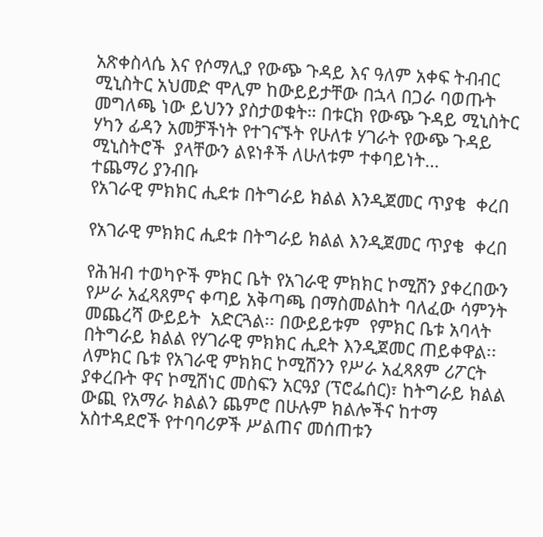አጽቀስላሴ እና የሶማሊያ የውጭ ጉዳይ እና ዓለም አቀፍ ትብብር ሚኒስትር አህመድ ሞሊም ከውይይታቸው በኋላ በጋራ ባወጡት መግለጫ ነው ይህንን ያስታወቁት። በቱርክ የውጭ ጉዳይ ሚኒስትር ሃካን ፊዳን አመቻችነት የተገናኙት የሁለቱ ሃገራት የውጭ ጉዳይ ሚኒስትሮች  ያላቸውን ልዩነቶች ለሁለቱም ተቀባይነት…
ተጨማሪ ያንብቡ
የአገራዊ ምክክር ሒደቱ በትግራይ ክልል እንዲጀመር ጥያቄ  ቀረበ

የአገራዊ ምክክር ሒደቱ በትግራይ ክልል እንዲጀመር ጥያቄ  ቀረበ

የሕዝብ ተወካዮች ምክር ቤት የአገራዊ ምክክር ኮሚሽን ያቀረበውን የሥራ አፈጻጸምና ቀጣይ አቅጣጫ በማስመልከት ባለፈው ሳምንት መጨረሻ ውይይት  አድርጓል፡፡ በውይይቱም  የምክር ቤቱ አባላት በትግራይ ክልል የሃገራዊ ምክክር ሒደት እንዲጀመር ጠይቀዋል፡፡  ለምክር ቤቱ የአገራዊ ምክክር ኮሚሽንን የሥራ አፈጻጸም ሪፖርት ያቀረቡት ዋና ኮሚሽነር መስፍን አርዓያ (ፕሮፌሰር)፣ ከትግራይ ክልል ውጪ የአማራ ክልልን ጨምሮ በሁሉም ክልሎችና ከተማ አስተዳደሮች የተባባሪዎች ሥልጠና መሰጠቱን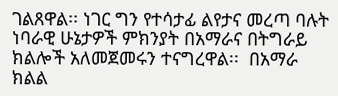ገልጸዋል፡፡ ነገር ግን የተሳታፊ ልየታና መረጣ ባሉት ነባራዊ ሁኔታዎች ምክንያት በአማራና በትግራይ ክልሎች አለመጀመሩን ተናግረዋል፡፡  በአማራ ክልል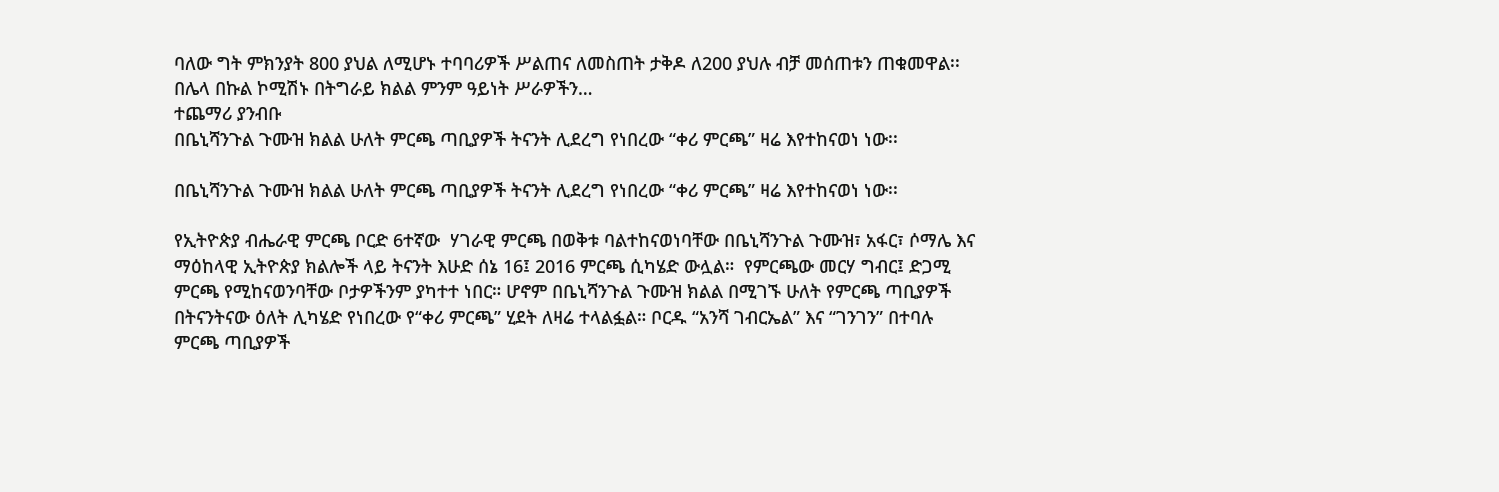ባለው ግት ምክንያት 800 ያህል ለሚሆኑ ተባባሪዎች ሥልጠና ለመስጠት ታቅዶ ለ200 ያህሉ ብቻ መሰጠቱን ጠቁመዋል፡፡ በሌላ በኩል ኮሚሽኑ በትግራይ ክልል ምንም ዓይነት ሥራዎችን…
ተጨማሪ ያንብቡ
በቤኒሻንጉል ጉሙዝ ክልል ሁለት ምርጫ ጣቢያዎች ትናንት ሊደረግ የነበረው “ቀሪ ምርጫ” ዛሬ እየተከናወነ ነው፡፡

በቤኒሻንጉል ጉሙዝ ክልል ሁለት ምርጫ ጣቢያዎች ትናንት ሊደረግ የነበረው “ቀሪ ምርጫ” ዛሬ እየተከናወነ ነው፡፡

የኢትዮጵያ ብሔራዊ ምርጫ ቦርድ 6ተኛው  ሃገራዊ ምርጫ በወቅቱ ባልተከናወነባቸው በቤኒሻንጉል ጉሙዝ፣ አፋር፣ ሶማሌ እና ማዕከላዊ ኢትዮጵያ ክልሎች ላይ ትናንት እሁድ ሰኔ 16፤ 2016 ምርጫ ሲካሄድ ውሏል።  የምርጫው መርሃ ግብር፤ ድጋሚ ምርጫ የሚከናወንባቸው ቦታዎችንም ያካተተ ነበር። ሆኖም በቤኒሻንጉል ጉሙዝ ክልል በሚገኙ ሁለት የምርጫ ጣቢያዎች በትናንትናው ዕለት ሊካሄድ የነበረው የ“ቀሪ ምርጫ” ሂደት ለዛሬ ተላልፏል። ቦርዱ “አንሻ ገብርኤል” እና “ገንገን” በተባሉ ምርጫ ጣቢያዎች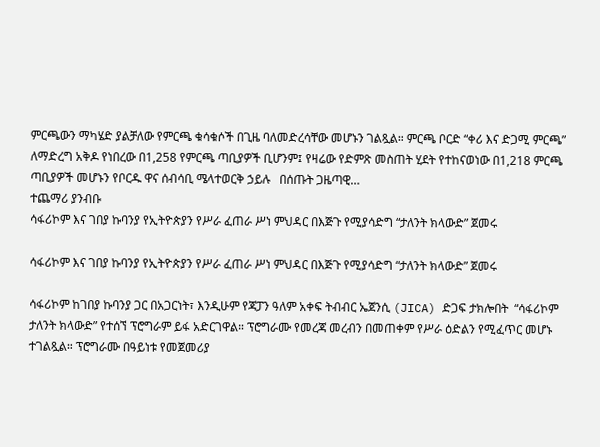ምርጫውን ማካሄድ ያልቻለው የምርጫ ቁሳቁሶች በጊዜ ባለመድረሳቸው መሆኑን ገልጿል። ምርጫ ቦርድ “ቀሪ እና ድጋሚ ምርጫ” ለማድረግ አቅዶ የነበረው በ1,258 የምርጫ ጣቢያዎች ቢሆንም፤ የዛሬው የድምጽ መስጠት ሂደት የተከናወነው በ1,218 ምርጫ ጣቢያዎች መሆኑን የቦርዱ ዋና ሰብሳቢ ሜላተወርቅ ኃይሉ   በሰጡት ጋዜጣዊ…
ተጨማሪ ያንብቡ
ሳፋሪኮም እና ገበያ ኩባንያ የኢትዮጵያን የሥራ ፈጠራ ሥነ ምህዳር በእጅጉ የሚያሳድግ “ታለንት ክላውድ” ጀመሩ

ሳፋሪኮም እና ገበያ ኩባንያ የኢትዮጵያን የሥራ ፈጠራ ሥነ ምህዳር በእጅጉ የሚያሳድግ “ታለንት ክላውድ” ጀመሩ

ሳፋሪኮም ከገበያ ኩባንያ ጋር በአጋርነት፣ እንዲሁም የጃፓን ዓለም አቀፍ ትብብር ኤጀንሲ (JICA) ድጋፍ ታክሎበት  “ሳፋሪኮም ታለንት ክላውድ” የተሰኘ ፕሮግራም ይፋ አድርገዋል። ፕሮግራሙ የመረጃ መረብን በመጠቀም የሥራ ዕድልን የሚፈጥር መሆኑ ተገልጿል። ፕሮግራሙ በዓይነቱ የመጀመሪያ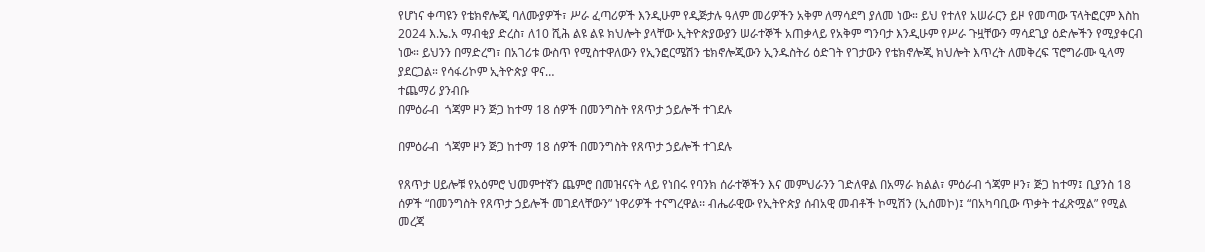የሆነና ቀጣዩን የቴክኖሎጂ ባለሙያዎች፣ ሥራ ፈጣሪዎች እንዲሁም የዲጅታሉ ዓለም መሪዎችን አቅም ለማሳደግ ያለመ ነው። ይህ የተለየ አሠራርን ይዞ የመጣው ፕላትፎርም እስከ 2024 እ.ኤ.አ ማብቂያ ድረስ፣ ለ10 ሺሕ ልዩ ልዩ ክህሎት ያላቸው ኢትዮጵያውያን ሠራተኞች አጠቃላይ የአቅም ግንባታ እንዲሁም የሥራ ጉዟቸውን ማሳደጊያ ዕድሎችን የሚያቀርብ ነው። ይህንን በማድረግ፣ በአገሪቱ ውስጥ የሚስተዋለውን የኢንፎርሜሽን ቴክኖሎጂውን ኢንዱስትሪ ዕድገት የገታውን የቴክኖሎጂ ክህሎት እጥረት ለመቅረፍ ፕሮግራሙ ዒላማ ያደርጋል። የሳፋሪኮም ኢትዮጵያ ዋና…
ተጨማሪ ያንብቡ
በምዕራብ  ጎጃም ዞን ጅጋ ከተማ 18 ሰዎች በመንግስት የጸጥታ ኃይሎች ተገደሉ

በምዕራብ  ጎጃም ዞን ጅጋ ከተማ 18 ሰዎች በመንግስት የጸጥታ ኃይሎች ተገደሉ

የጸጥታ ሀይሎቹ የአዕምሮ ህመምተኛን ጨምሮ በመዝናናት ላይ የነበሩ የባንክ ሰራተኞችን እና መምህራንን ገድለዋል በአማራ ክልል፣ ምዕራብ ጎጃም ዞን፣ ጅጋ ከተማ፤ ቢያንስ 18 ሰዎች “በመንግስት የጸጥታ ኃይሎች መገደላቸውን” ነዋሪዎች ተናግረዋል፡፡ ብሔራዊው የኢትዮጵያ ሰብአዊ መብቶች ኮሚሽን (ኢሰመኮ)፤ “በአካባቢው ጥቃት ተፈጽሟል” የሚል መረጃ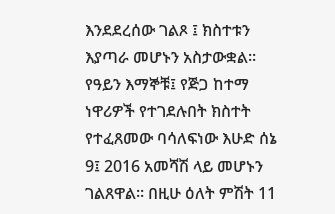እንደደረሰው ገልጾ ፤ ክስተቱን እያጣራ መሆኑን አስታውቋል። የዓይን እማኞቹ፤ የጅጋ ከተማ ነዋሪዎች የተገደሉበት ክስተት የተፈጸመው ባሳለፍነው እሁድ ሰኔ 9፤ 2016 አመሻሽ ላይ መሆኑን ገልጸዋል። በዚሁ ዕለት ምሽት 11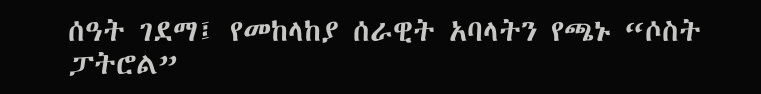ሰዓት ገደማ፤ የመከላከያ ሰራዊት አባላትን የጫኑ “ሶስት ፓትሮል”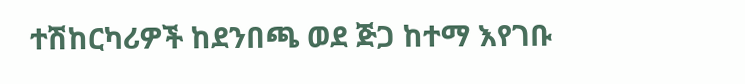ተሽከርካሪዎች ከደንበጫ ወደ ጅጋ ከተማ እየገቡ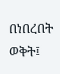በነበረበት ወቅት፤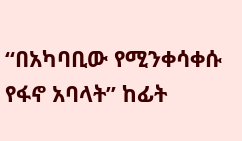“በአካባቢው የሚንቀሳቀሱ የፋኖ አባላት” ከፊት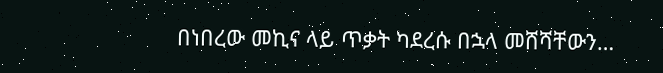በነበረው መኪና ላይ ጥቃት ካደረሱ በኋላ መሸሻቸውን…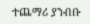ተጨማሪ ያንብቡ